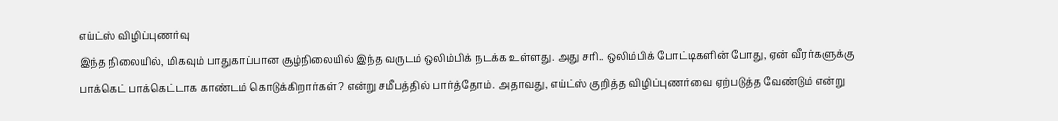எய்ட்ஸ் விழிப்புணர்வு
இந்த நிலையில், மிகவும் பாதுகாப்பான சூழ்நிலையில் இந்த வருடம் ஒலிம்பிக் நடக்க உள்ளது. அது சரி.. ஒலிம்பிக் போட்டிகளின் போது, ஏன் வீரர்களுக்கு பாக்கெட் பாக்கெட்டாக காண்டம் கொடுக்கிறார்கள்? என்று சமீபத்தில் பார்த்தோம். அதாவது, எய்ட்ஸ் குறித்த விழிப்புணர்வை ஏற்படுத்த வேண்டும் என்று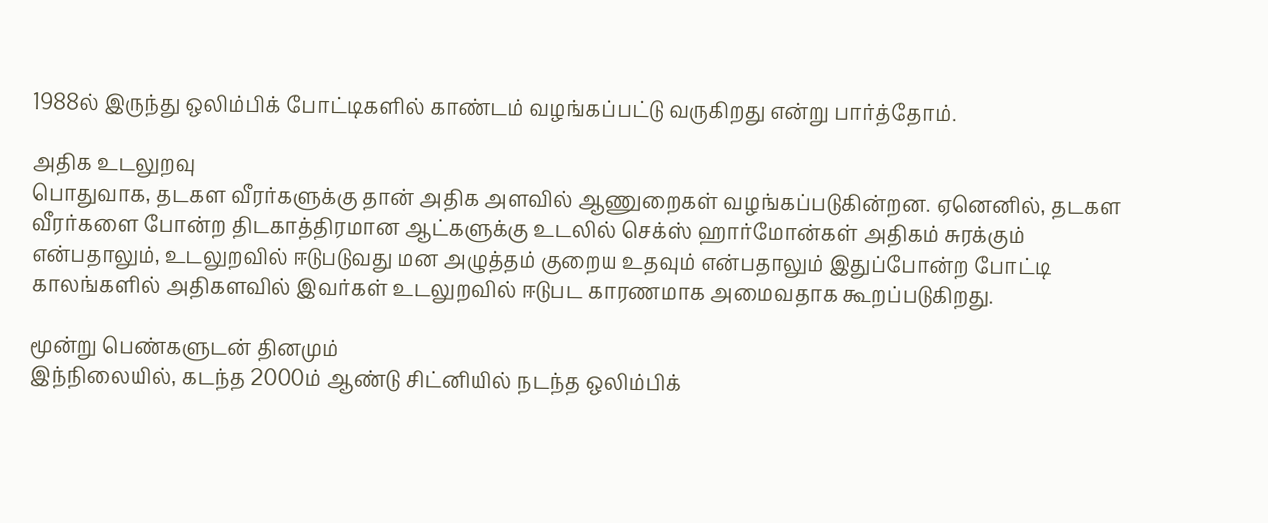1988ல் இருந்து ஒலிம்பிக் போட்டிகளில் காண்டம் வழங்கப்பட்டு வருகிறது என்று பார்த்தோம்.

அதிக உடலுறவு
பொதுவாக, தடகள வீரர்களுக்கு தான் அதிக அளவில் ஆணுறைகள் வழங்கப்படுகின்றன. ஏனெனில், தடகள வீரர்களை போன்ற திடகாத்திரமான ஆட்களுக்கு உடலில் செக்ஸ் ஹார்மோன்கள் அதிகம் சுரக்கும் என்பதாலும், உடலுறவில் ஈடுபடுவது மன அழுத்தம் குறைய உதவும் என்பதாலும் இதுப்போன்ற போட்டி காலங்களில் அதிகளவில் இவர்கள் உடலுறவில் ஈடுபட காரணமாக அமைவதாக கூறப்படுகிறது.

மூன்று பெண்களுடன் தினமும்
இந்நிலையில், கடந்த 2000ம் ஆண்டு சிட்னியில் நடந்த ஒலிம்பிக்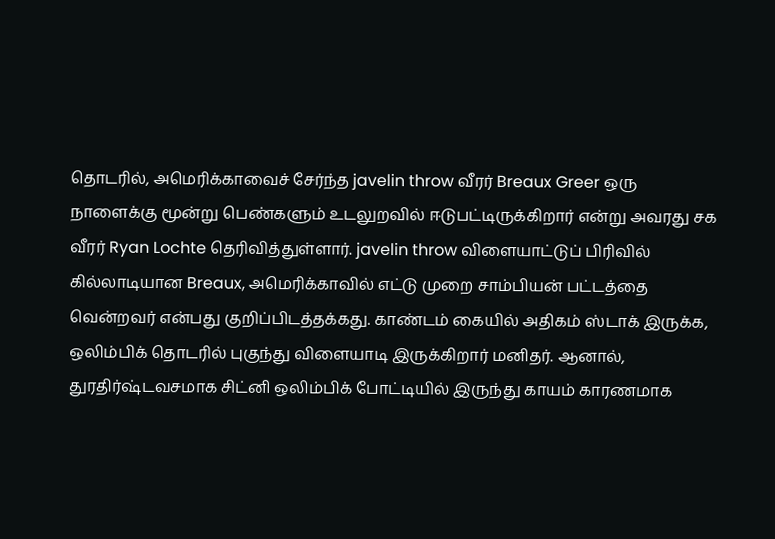தொடரில், அமெரிக்காவைச் சேர்ந்த javelin throw வீரர் Breaux Greer ஒரு நாளைக்கு மூன்று பெண்களும் உடலுறவில் ஈடுபட்டிருக்கிறார் என்று அவரது சக வீரர் Ryan Lochte தெரிவித்துள்ளார். javelin throw விளையாட்டுப் பிரிவில் கில்லாடியான Breaux, அமெரிக்காவில் எட்டு முறை சாம்பியன் பட்டத்தை வென்றவர் என்பது குறிப்பிடத்தக்கது. காண்டம் கையில் அதிகம் ஸ்டாக் இருக்க, ஒலிம்பிக் தொடரில் புகுந்து விளையாடி இருக்கிறார் மனிதர். ஆனால், துரதிர்ஷ்டவசமாக சிட்னி ஒலிம்பிக் போட்டியில் இருந்து காயம் காரணமாக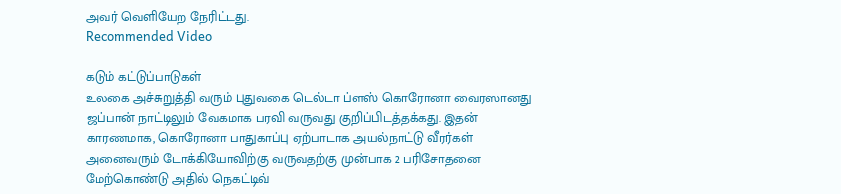அவர் வெளியேற நேரிட்டது.
Recommended Video

கடும் கட்டுப்பாடுகள்
உலகை அச்சுறுத்தி வரும் புதுவகை டெல்டா ப்ளஸ் கொரோனா வைரஸானது ஜப்பான் நாட்டிலும் வேகமாக பரவி வருவது குறிப்பிடத்தக்கது. இதன் காரணமாக, கொரோனா பாதுகாப்பு ஏற்பாடாக அயல்நாட்டு வீரர்கள் அனைவரும் டோக்கியோவிற்கு வருவதற்கு முன்பாக 2 பரிசோதனை மேற்கொண்டு அதில் நெகட்டிவ்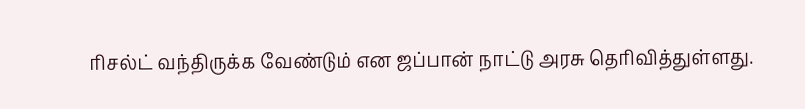ரிசல்ட் வந்திருக்க வேண்டும் என ஜப்பான் நாட்டு அரசு தெரிவித்துள்ளது.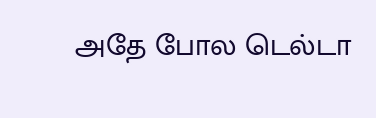அதே போல டெல்டா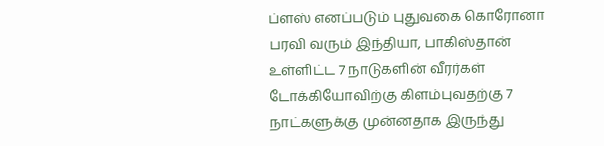ப்ளஸ் எனப்படும் புதுவகை கொரோனா பரவி வரும் இந்தியா, பாகிஸ்தான் உள்ளிட்ட 7 நாடுகளின் வீரர்கள் டோக்கியோவிற்கு கிளம்புவதற்கு 7 நாட்களுக்கு முன்னதாக இருந்து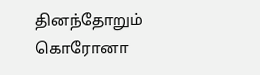தினந்தோறும் கொரோனா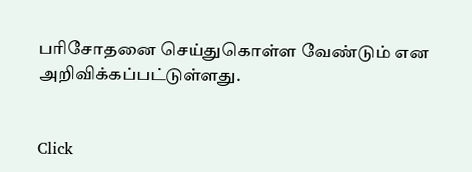பரிசோதனை செய்துகொள்ள வேண்டும் என அறிவிக்கப்பட்டுள்ளது.


Click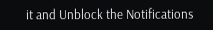it and Unblock the Notifications